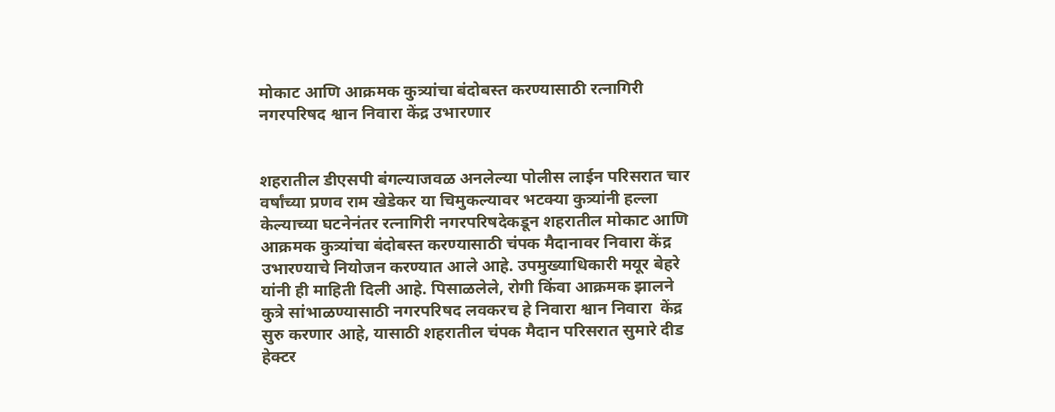मोकाट आणि आक्रमक कुत्र्यांचा बंदोबस्त करण्यासाठी रत्नागिरी नगरपरिषद श्वान निवारा केंद्र उभारणार


शहरातील डीएसपी बंगल्याजवळ अनलेल्या पोलीस लाईन परिसरात चार वर्षांच्या प्रणव राम खेडेकर या चिमुकल्यावर भटक्या कुत्र्यांनी हल्ला केल्याच्या घटनेनंतर रत्नागिरी नगरपरिषदेकडून शहरातील मोकाट आणि आक्रमक कुत्र्यांचा बंदोबस्त करण्यासाठी चंपक मैदानावर निवारा केंद्र उभारण्याचे नियोजन करण्यात आले आहे. उपमुख्याधिकारी मयूर बेहरे यांनी ही माहिती दिली आहे. पिसाळलेले, रोगी किंवा आक्रमक झालने कुत्रे सांभाळण्यासाठी नगरपरिषद लवकरच हे निवारा श्वान निवारा  केंद्र सुरु करणार आहे, यासाठी शहरातील चंपक मैदान परिसरात सुमारे दीड हेक्टर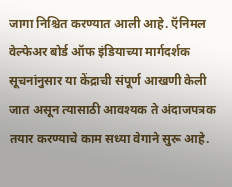जागा निश्चित करण्यात आली आहे. ऍनिमल वेल्फेअर बोर्ड ऑफ इंडियाच्या मार्गदर्शक सूचनांनुसार या केंद्राची संपूर्ण आखणी केली जात असून त्यासाठी आवश्यक ते अंदाजपत्रक तयार करण्याचे काम सध्या वेगाने सुरू आहे.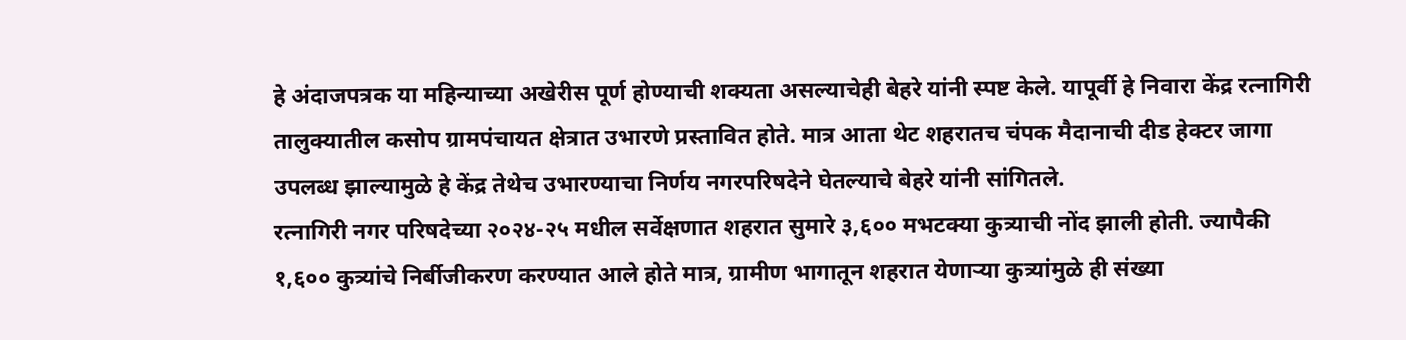हे अंदाजपत्रक या महिन्याच्या अखेरीस पूर्ण होण्याची शक्यता असल्याचेही बेहरे यांनी स्पष्ट केले. यापूर्वी हे निवारा केंद्र रत्नागिरी तालुक्यातील कसोप ग्रामपंचायत क्षेत्रात उभारणे प्रस्तावित होते. मात्र आता थेट शहरातच चंपक मैदानाची दीड हेक्टर जागा उपलब्ध झाल्यामुळे हे केंद्र तेथेच उभारण्याचा निर्णय नगरपरिषदेने घेतल्याचे बेहरे यांनी सांगितले.
रत्नागिरी नगर परिषदेच्या २०२४-२५ मधील सर्वेक्षणात शहरात सुमारे ३,६०० मभटक्या कुत्र्याची नोंद झाली होती. ज्यापैकी १,६०० कुत्र्यांचे निर्बीजीकरण करण्यात आले होते मात्र, ग्रामीण भागातून शहरात येणार्‍या कुत्र्यांमुळे ही संख्या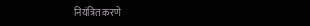नियंत्रित करणे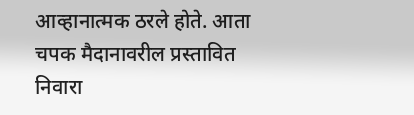आव्हानात्मक ठरले होते. आता चपक मैदानावरील प्रस्तावित निवारा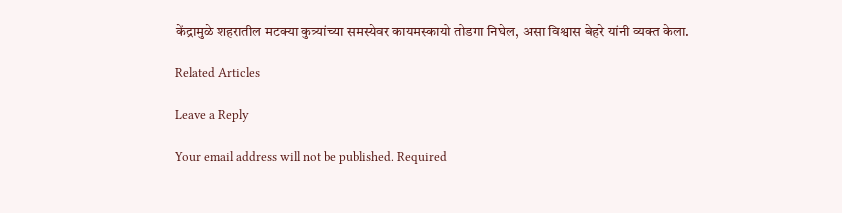केंद्रामुळे शहरातील मटक्या कुत्र्यांच्या समस्येवर कायमस्कायो तोडगा निघेल, असा विश्वास बेहरे यांनी व्यक्त केला.

Related Articles

Leave a Reply

Your email address will not be published. Required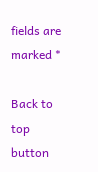fields are marked *

Back to top button